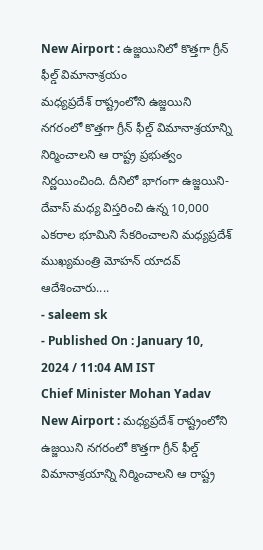New Airport : ఉజ్జయినిలో కొత్తగా గ్రీన్ ఫీల్డ్ విమానాశ్రయం
మధ్యప్రదేశ్ రాష్ట్రంలోని ఉజ్జయిని నగరంలో కొత్తగా గ్రీన్ ఫీల్డ్ విమానాశ్రయాన్ని నిర్మించాలని ఆ రాష్ట్ర ప్రభుత్వం నిర్ణయించింది. దీనిలో భాగంగా ఉజ్జయిని-దేవాస్ మధ్య విస్తరించి ఉన్న 10,000 ఎకరాల భూమిని సేకరించాలని మధ్యప్రదేశ్ ముఖ్యమంత్రి మోహన్ యాదవ్ ఆదేశించారు....
- saleem sk
- Published On : January 10, 2024 / 11:04 AM IST
Chief Minister Mohan Yadav
New Airport : మధ్యప్రదేశ్ రాష్ట్రంలోని ఉజ్జయిని నగరంలో కొత్తగా గ్రీన్ ఫీల్డ్ విమానాశ్రయాన్ని నిర్మించాలని ఆ రాష్ట్ర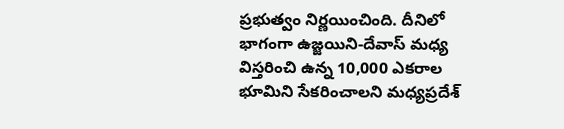ప్రభుత్వం నిర్ణయించింది. దీనిలో భాగంగా ఉజ్జయిని-దేవాస్ మధ్య విస్తరించి ఉన్న 10,000 ఎకరాల భూమిని సేకరించాలని మధ్యప్రదేశ్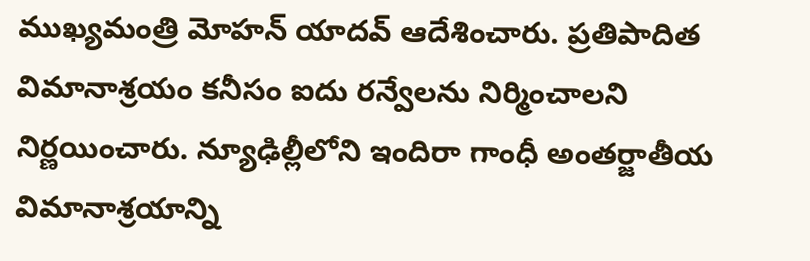ముఖ్యమంత్రి మోహన్ యాదవ్ ఆదేశించారు. ప్రతిపాదిత విమానాశ్రయం కనీసం ఐదు రన్వేలను నిర్మించాలని నిర్ణయించారు. న్యూఢిల్లీలోని ఇందిరా గాంధీ అంతర్జాతీయ విమానాశ్రయాన్ని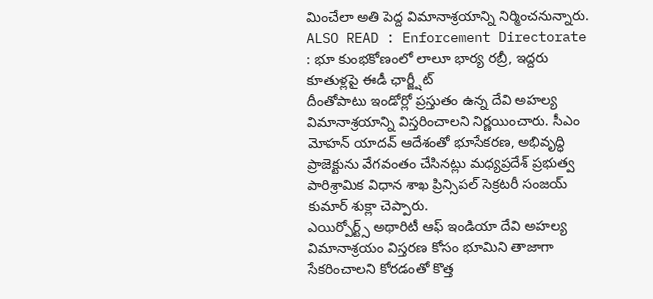మించేలా అతి పెద్ద విమానాశ్రయాన్ని నిర్మించనున్నారు.
ALSO READ : Enforcement Directorate : భూ కుంభకోణంలో లాలూ భార్య రబ్రీ, ఇద్దరు కూతుళ్లపై ఈడీ ఛార్జ్షీట్
దీంతోపాటు ఇండోర్లో ప్రస్తుతం ఉన్న దేవి అహల్య విమానాశ్రయాన్ని విస్తరించాలని నిర్ణయించారు. సీఎం మోహన్ యాదవ్ ఆదేశంతో భూసేకరణ, అభివృద్ధి ప్రాజెక్టును వేగవంతం చేసినట్లు మధ్యప్రదేశ్ ప్రభుత్వ పారిశ్రామిక విధాన శాఖ ప్రిన్సిపల్ సెక్రటరీ సంజయ్ కుమార్ శుక్లా చెప్పారు.
ఎయిర్పోర్ట్స్ అథారిటీ ఆఫ్ ఇండియా దేవి అహల్య విమానాశ్రయం విస్తరణ కోసం భూమిని తాజాగా సేకరించాలని కోరడంతో కొత్త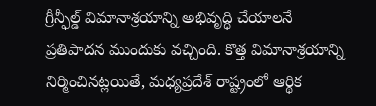గ్రీన్ఫీల్డ్ విమానాశ్రయాన్ని అభివృద్ధి చేయాలనే ప్రతిపాదన ముందుకు వచ్చింది. కొత్త విమానాశ్రయాన్ని నిర్మించినట్లయితే, మధ్యప్రదేశ్ రాష్ట్రంలో ఆర్థిక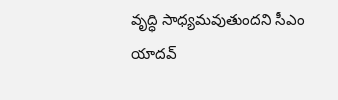వృద్ధి సాధ్యమవుతుందని సీఎం యాదవ్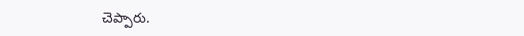చెప్పారు.